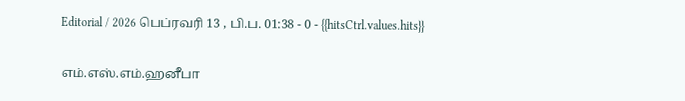Editorial / 2026 பெப்ரவரி 13 , பி.ப. 01:38 - 0 - {{hitsCtrl.values.hits}}

எம்.எஸ்.எம்.ஹனீபா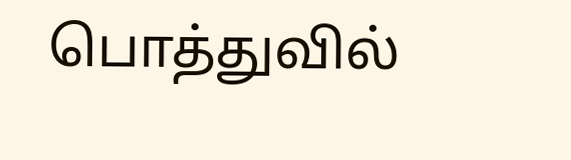பொத்துவில்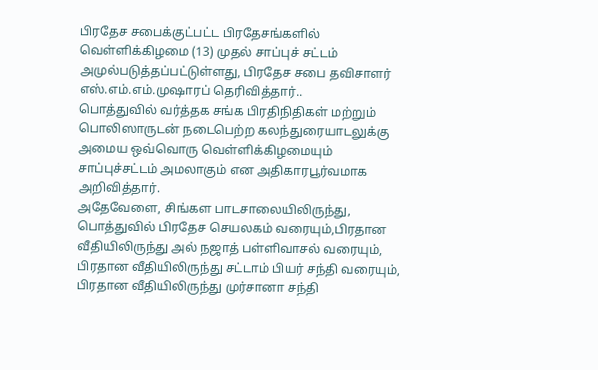பிரதேச சபைக்குட்பட்ட பிரதேசங்களில் வெள்ளிக்கிழமை (13) முதல் சாப்புச் சட்டம் அமுல்படுத்தப்பட்டுள்ளது, பிரதேச சபை தவிசாளர் எஸ்.எம்.எம்.முஷாரப் தெரிவித்தார்..
பொத்துவில் வர்த்தக சங்க பிரதிநிதிகள் மற்றும் பொலிஸாருடன் நடைபெற்ற கலந்துரையாடலுக்கு அமைய ஒவ்வொரு வெள்ளிக்கிழமையும் சாப்புச்சட்டம் அமலாகும் என அதிகாரபூர்வமாக அறிவித்தார்.
அதேவேளை, சிங்கள பாடசாலையிலிருந்து, பொத்துவில் பிரதேச செயலகம் வரையும்,பிரதான வீதியிலிருந்து அல் நஜாத் பள்ளிவாசல் வரையும், பிரதான வீதியிலிருந்து சட்டாம் பியர் சந்தி வரையும், பிரதான வீதியிலிருந்து முர்சானா சந்தி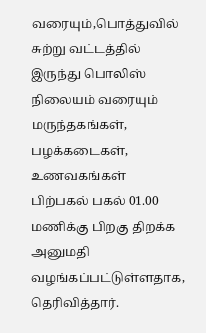வரையும்,பொத்துவில் சுற்று வட்டத்தில் இருந்து பொலிஸ் நிலையம் வரையும் மருந்தகங்கள், பழக்கடைகள், உணவகங்கள் பிற்பகல் பகல் 01.00 மணிக்கு பிறகு திறக்க அனுமதி வழங்கப்பட்டுள்ளதாக, தெரிவித்தார்.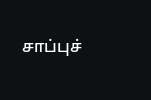சாப்புச்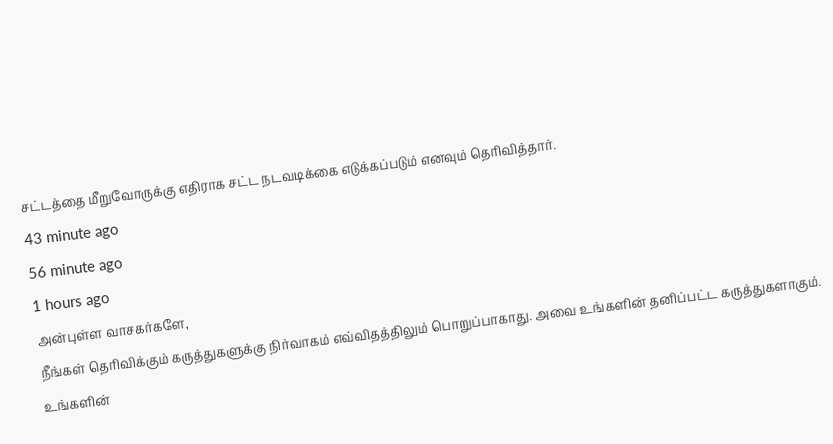சட்டத்தை மீறுவோருக்கு எதிராக சட்ட நடவடிக்கை எடுக்கப்படும் எனவும் தெரிவித்தார்.
43 minute ago
56 minute ago
1 hours ago
அன்புள்ள வாசகர்களே,
நீங்கள் தெரிவிக்கும் கருத்துகளுக்கு நிர்வாகம் எவ்விதத்திலும் பொறுப்பாகாது. அவை உங்களின் தனிப்பட்ட கருத்துகளாகும். உங்களின்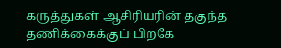கருத்துகள் ஆசிரியரின் தகுந்த தணிக்கைக்குப் பிறகே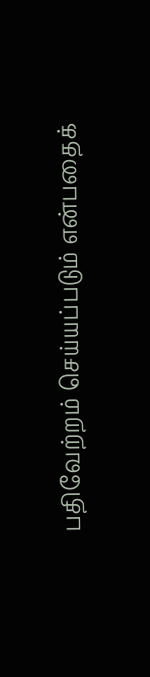பதிவேற்றம் செய்யப்படும் என்பதைக்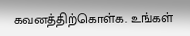கவனத்திற்கொள்க. உங்கள்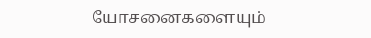யோசனைகளையும்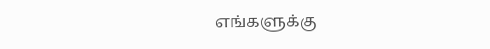எங்களுக்கு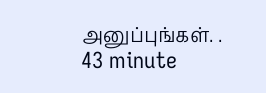அனுப்புங்கள். .
43 minute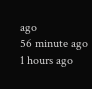ago
56 minute ago
1 hours ago